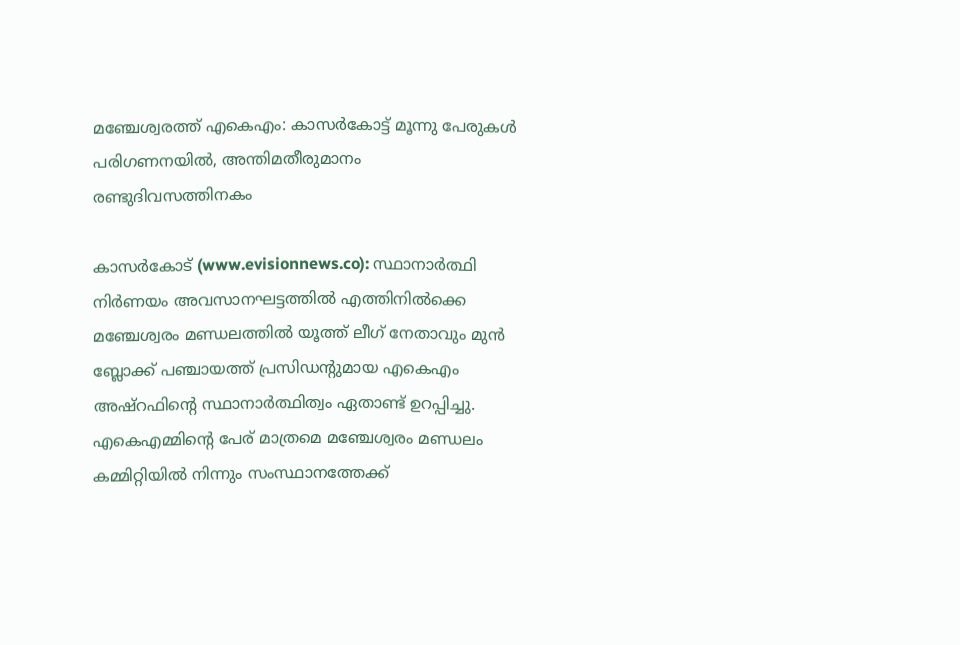മഞ്ചേശ്വരത്ത് എകെഎം: കാസര്‍കോട്ട് മൂന്നു പേരുകള്‍ പരിഗണനയില്‍, അന്തിമതീരുമാനം രണ്ടുദിവസത്തിനകം

കാസര്‍കോട് (www.evisionnews.co): സ്ഥാനാര്‍ത്ഥി നിര്‍ണയം അവസാനഘട്ടത്തില്‍ എത്തിനില്‍ക്കെ മഞ്ചേശ്വരം മണ്ഡലത്തില്‍ യൂത്ത് ലീഗ് നേതാവും മുന്‍ ബ്ലോക്ക് പഞ്ചായത്ത് പ്രസിഡന്റുമായ എകെഎം അഷ്റഫിന്റെ സ്ഥാനാര്‍ത്ഥിത്വം ഏതാണ്ട് ഉറപ്പിച്ചു. എകെഎമ്മിന്റെ പേര് മാത്രമെ മഞ്ചേശ്വരം മണ്ഡലം കമ്മിറ്റിയില്‍ നിന്നും സംസ്ഥാനത്തേക്ക്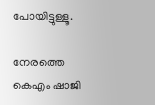പോയിട്ടുള്ളൂ.

നേരത്തെ കെഎം ഷാജി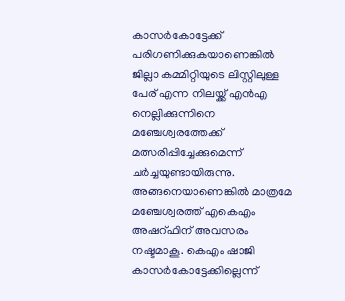കാസര്‍കോട്ടേക്ക് പരിഗണിക്കുകയാണെങ്കില്‍ ജില്ലാ കമ്മിറ്റിയുടെ ലിസ്റ്റിലുള്ള പേര് എന്ന നിലയ്ക്ക് എന്‍എ നെല്ലിക്കുന്നിനെ മഞ്ചേശ്വരത്തേക്ക് മത്സരിപ്പിച്ചേക്കുമെന്ന് ചര്‍ച്ചയുണ്ടായിരുന്നു. അങ്ങനെയാണെങ്കില്‍ മാത്രമേ മഞ്ചേശ്വരത്ത് എകെഎം അഷറ്ഫിന് അവസരം നഷ്ടമാകൂ. കെഎം ഷാജി കാസര്‍കോട്ടേക്കില്ലെന്ന്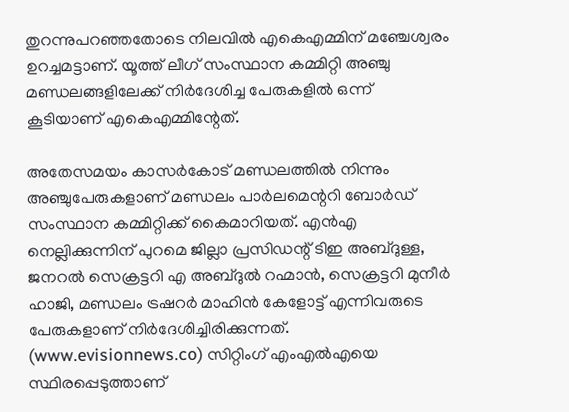തുറന്നുപറഞ്ഞതോടെ നിലവില്‍ എകെഎമ്മിന് മഞ്ചേശ്വരം ഉറച്ചമട്ടാണ്. യൂത്ത് ലീഗ് സംസ്ഥാന കമ്മിറ്റി അഞ്ചു മണ്ഡലങ്ങളിലേക്ക് നിര്‍ദേശിച്ച പേരുകളില്‍ ഒന്ന് കൂടിയാണ് എകെഎമ്മിന്റേത്.

അതേസമയം കാസര്‍കോട് മണ്ഡലത്തില്‍ നിന്നും അഞ്ചുപേരുകളാണ് മണ്ഡലം പാര്‍ലമെന്ററി ബോര്‍ഡ് സംസ്ഥാന കമ്മിറ്റിക്ക് കൈമാറിയത്. എന്‍എ നെല്ലിക്കുന്നിന് പുറമെ ജില്ലാ പ്രസിഡന്റ് ടിഇ അബ്ദുള്ള, ജനറല്‍ സെക്രട്ടറി എ അബ്ദുല്‍ റഹ്മാന്‍, സെക്രട്ടറി മുനീര്‍ ഹാജി, മണ്ഡലം ട്രഷറര്‍ മാഹിന്‍ കേളോട്ട് എന്നിവരുടെ പേരുകളാണ് നിര്‍ദേശിച്ചിരിക്കുന്നത്. (www.evisionnews.co) സിറ്റിംഗ് എംഎല്‍എയെ സ്ഥിരപ്പെടുത്താണ്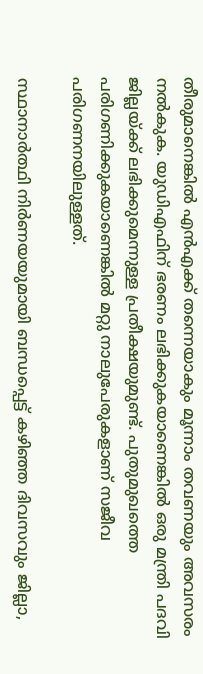തീരുമാനെങ്കില്‍ എന്‍എക്ക് തന്നെയാകും മൂന്നാം തവണയും അവസരം നല്‍കുക. യുഡിഎഫിന് ഭരണം ലഭിക്കുകയാണെങ്കില്‍ ഒരു മന്ത്രി പദവി ജില്ലയ്ക്ക് ലഭിക്കുമെന്നുള്ള പ്രതീക്ഷയുമുണ്ട്. പുതുമുഖത്തെ പരിഗണിക്കുകയാണെങ്കില്‍ മറ്റു നാലുപേരുകളാണ് സജീവ പരിഗണനയിലുള്ളത്.

സ്ഥാനാര്‍ത്ഥി നിര്‍ണയയുമായി ബന്ധപ്പെട്ട് കഴിഞ്ഞ ദിവസവും ജില്ലാ,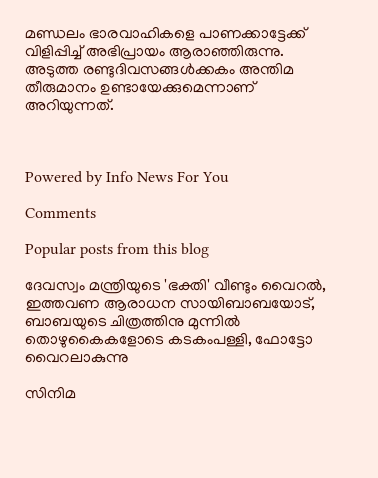മണ്ഡലം ഭാരവാഹികളെ പാണക്കാട്ടേക്ക് വിളിപ്പിച്ച് അഭിപ്രായം ആരാഞ്ഞിരുന്നു. അടുത്ത രണ്ടുദിവസങ്ങള്‍ക്കകം അന്തിമ തീരുമാനം ഉണ്ടായേക്കുമെന്നാണ് അറിയുന്നത്.



Powered by Info News For You

Comments

Popular posts from this blog

ദേവസ്വം മന്ത്രിയുടെ 'ഭക്തി' വീണ്ടും വൈറല്‍, ഇത്തവണ ആരാധന സായിബാബയോട്, ബാബയുടെ ചിത്രത്തിനു മുന്നില്‍ തൊഴുകൈകളോടെ കടകംപള്ളി, ഫോട്ടോ വൈറലാകുന്നു

സിനിമ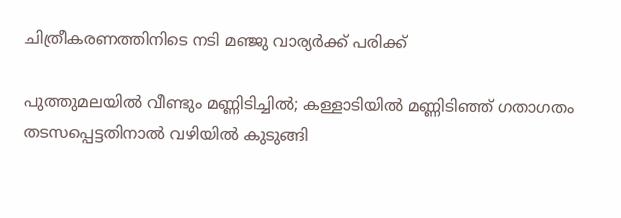ചിത്രീകരണത്തിനിടെ നടി മഞ്ജു വാര്യര്‍ക്ക് പരിക്ക്

പുത്തുമലയില്‍ വീണ്ടും മണ്ണിടിച്ചില്‍; കള്ളാടിയില്‍ മണ്ണിടിഞ്ഞ് ഗതാഗതം തടസപ്പെട്ടതിനാല്‍ വഴിയില്‍ കുടുങ്ങി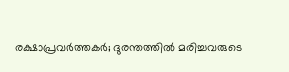രക്ഷാപ്രവര്‍ത്തകര്‍; ദുരന്തത്തില്‍ മരിച്ചവരുടെ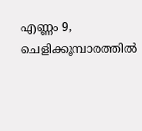എണ്ണം 9, ചെളിക്കൂമ്പാരത്തില്‍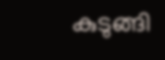കുടുങ്ങി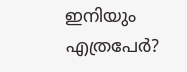ഇനിയും എത്രപേര്‍?